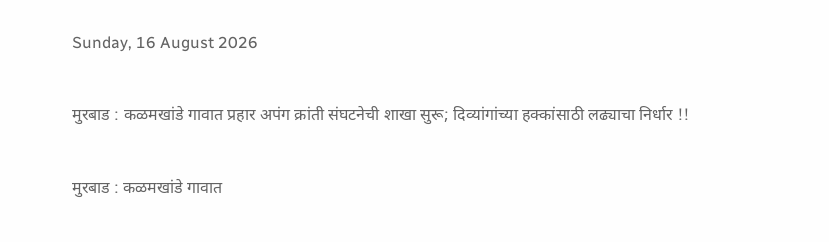Sunday, 16 August 2026

मुरबाड : कळमखांडे गावात प्रहार अपंग क्रांती संघटनेची शाखा सुरू; दिव्यांगांच्या हक्कांसाठी लढ्याचा निर्धार !!

मुरबाड : कळमखांडे गावात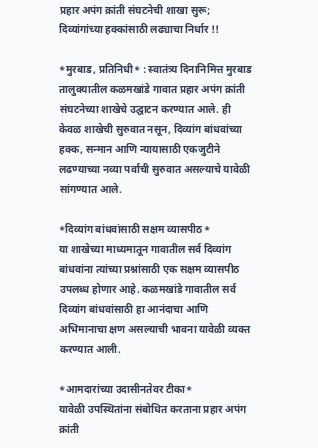प्रहार अपंग क्रांती संघटनेची शाखा सुरू; दिव्यांगांच्या हक्कांसाठी लढ्याचा निर्धार !!

*मुरबाड, प्रतिनिधी* : स्वातंत्र्य दिनानिमित्त मुरबाड तालुक्यातील कळमखांडे गावात प्रहार अपंग क्रांती संघटनेच्या शाखेचे उद्घाटन करण्यात आले. ही केवळ शाखेची सुरुवात नसून, दिव्यांग बांधवांच्या हक्क, सन्मान आणि न्यायासाठी एकजुटीने लढण्याच्या नव्या पर्वाची सुरुवात असल्याचे यावेळी सांगण्यात आले.

*दिव्यांग बांधवांसाठी सक्षम व्यासपीठ*
या शाखेच्या माध्यमातून गावातील सर्व दिव्यांग बांधवांना त्यांच्या प्रश्नांसाठी एक सक्षम व्यासपीठ उपलब्ध होणार आहे. कळमखांडे गावातील सर्व दिव्यांग बांधवांसाठी हा आनंदाचा आणि अभिमानाचा क्षण असल्याची भावना यावेळी व्यक्त करण्यात आली.

*आमदारांच्या उदासीनतेवर टीका*
यावेळी उपस्थितांना संबोधित करताना प्रहार अपंग क्रांती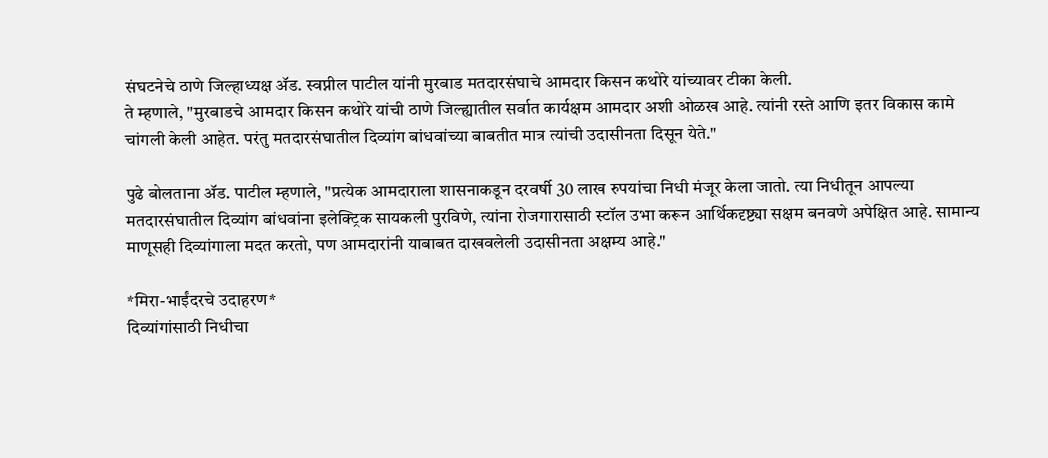संघटनेचे ठाणे जिल्हाध्यक्ष ॲड. स्वप्नील पाटील यांनी मुरबाड मतदारसंघाचे आमदार किसन कथोरे यांच्यावर टीका केली.
ते म्हणाले, "मुरबाडचे आमदार किसन कथोरे यांची ठाणे जिल्ह्यातील सर्वात कार्यक्षम आमदार अशी ओळख आहे. त्यांनी रस्ते आणि इतर विकास कामे चांगली केली आहेत. परंतु मतदारसंघातील दिव्यांग बांधवांच्या बाबतीत मात्र त्यांची उदासीनता दिसून येते."

पुढे बोलताना ॲड. पाटील म्हणाले, "प्रत्येक आमदाराला शासनाकडून दरवर्षी 30 लाख रुपयांचा निधी मंजूर केला जातो. त्या निधीतून आपल्या मतदारसंघातील दिव्यांग बांधवांना इलेक्ट्रिक सायकली पुरविणे, त्यांना रोजगारासाठी स्टॉल उभा करून आर्थिकदृष्ट्या सक्षम बनवणे अपेक्षित आहे. सामान्य माणूसही दिव्यांगाला मदत करतो, पण आमदारांनी याबाबत दाखवलेली उदासीनता अक्षम्य आहे."

*मिरा-भाईंदरचे उदाहरण*
दिव्यांगांसाठी निधीचा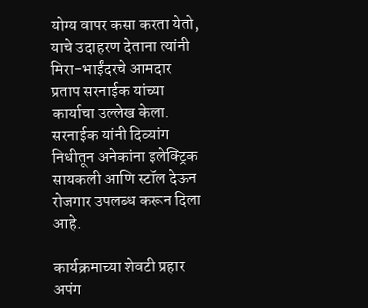योग्य वापर कसा करता येतो, याचे उदाहरण देताना त्यांनी मिरा-भाईंदरचे आमदार प्रताप सरनाईक यांच्या कार्याचा उल्लेख केला. सरनाईक यांनी दिव्यांग निधीतून अनेकांना इलेक्ट्रिक सायकली आणि स्टॉल देऊन रोजगार उपलब्ध करून दिला आहे.

कार्यक्रमाच्या शेवटी प्रहार अपंग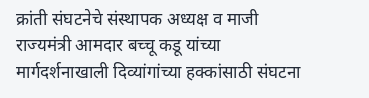क्रांती संघटनेचे संस्थापक अध्यक्ष व माजी राज्यमंत्री आमदार बच्चू कडू यांच्या मार्गदर्शनाखाली दिव्यांगांच्या हक्कांसाठी संघटना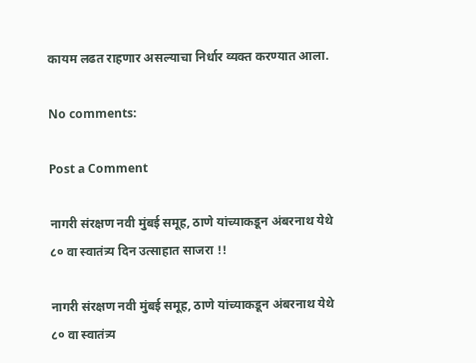कायम लढत राहणार असल्याचा निर्धार व्यक्त करण्यात आला.

No comments:

Post a Comment

नागरी संरक्षण नवी मुंबई समूह, ठाणे यांच्याकडून अंबरनाथ येथे ८० वा स्वातंत्र्य दिन उत्साहात साजरा !!

नागरी संरक्षण नवी मुंबई समूह, ठाणे यांच्याकडून अंबरनाथ येथे ८० वा स्वातंत्र्य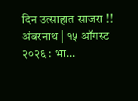दिन उत्साहात साजरा !! अंबरनाथ | १५ ऑगस्ट २०२६ : भा...